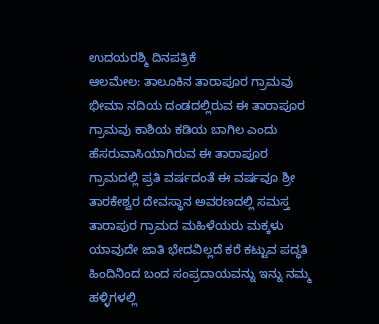ಉದಯರಶ್ಮಿ ದಿನಪತ್ರಿಕೆ
ಆಲಮೇಲ: ತಾಲೂಕಿನ ತಾರಾಪೂರ ಗ್ರಾಮವು ಭೀಮಾ ನದಿಯ ದಂಡದಲ್ಲಿರುವ ಈ ತಾರಾಪೂರ ಗ್ರಾಮವು ಕಾಶಿಯ ಕಡಿಯ ಬಾಗಿಲ ಎಂದು ಹೆಸರುವಾಸಿಯಾಗಿರುವ ಈ ತಾರಾಪೂರ ಗ್ರಾಮದಲ್ಲಿ ಪ್ರತಿ ವರ್ಷದಂತೆ ಈ ವರ್ಷವೂ ಶ್ರೀ ತಾರಕೇಶ್ವರ ದೇವಸ್ಥಾನ ಅವರಣದಲ್ಲಿ ಸಮಸ್ತ ತಾರಾಪುರ ಗ್ರಾಮದ ಮಹಿಳೆಯರು ಮಕ್ಕಳು ಯಾವುದೇ ಜಾತಿ ಭೇದವಿಲ್ಲದೆ ಕರೆ ಕಟ್ಟುವ ಪದ್ಧತಿ ಹಿಂದಿನಿಂದ ಬಂದ ಸಂಪ್ರದಾಯವನ್ನು ಇನ್ನು ನಮ್ಮ ಹಳ್ಳಿಗಳಲ್ಲಿ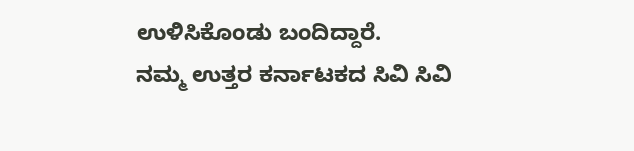ಉಳಿಸಿಕೊಂಡು ಬಂದಿದ್ದಾರೆ.
ನಮ್ಮ ಉತ್ತರ ಕರ್ನಾಟಕದ ಸಿವಿ ಸಿವಿ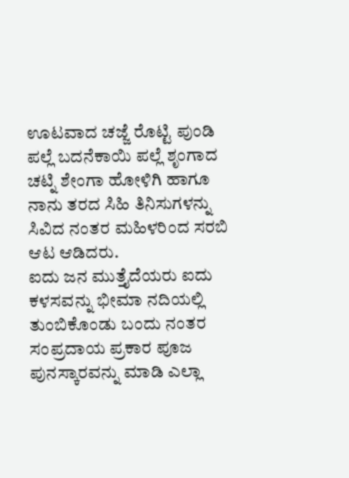ಊಟವಾದ ಚಜ್ಜೆ ರೊಟ್ಟಿ ಪುಂಡಿ ಪಲ್ಲೆ ಬದನೆಕಾಯಿ ಪಲ್ಲೆ ಶೃಂಗಾದ ಚಟ್ನಿ ಶೇಂಗಾ ಹೋಳಿಗಿ ಹಾಗೂ ನಾನು ತರದ ಸಿಹಿ ತಿನಿಸುಗಳನ್ನು ಸಿವಿದ ನಂತರ ಮಹಿಳರಿಂದ ಸರಬಿ ಆಟ ಆಡಿದರು.
ಐದು ಜನ ಮುತ್ತೈದೆಯರು ಐದು ಕಳಸವನ್ನು ಭೀಮಾ ನದಿಯಲ್ಲಿ ತುಂಬಿಕೊಂಡು ಬಂದು ನಂತರ ಸಂಪ್ರದಾಯ ಪ್ರಕಾರ ಪೂಜ ಪುನಸ್ಕಾರವನ್ನು ಮಾಡಿ ಎಲ್ಲಾ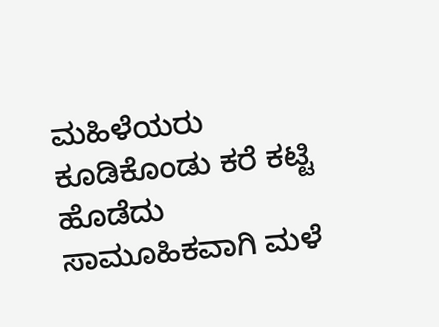ಮಹಿಳೆಯರು ಕೂಡಿಕೊಂಡು ಕರೆ ಕಟ್ಟಿ ಹೊಡೆದು ಸಾಮೂಹಿಕವಾಗಿ ಮಳೆ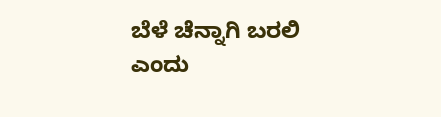ಬೆಳೆ ಚೆನ್ನಾಗಿ ಬರಲಿ ಎಂದು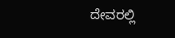ದೇವರಲ್ಲಿ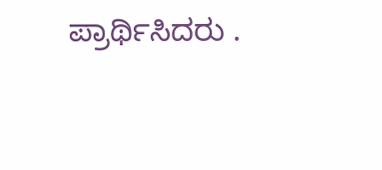ಪ್ರಾರ್ಥಿಸಿದರು .